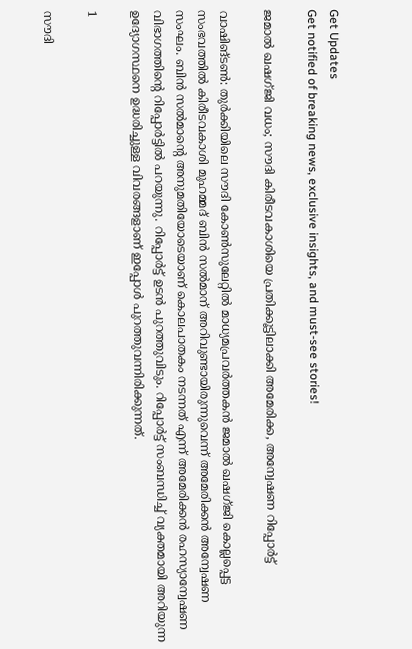Get Updates
Get notified of breaking news, exclusive insights, and must-see stories!

ജമാല്‍ ഖഷഗ്ജി വധം; സൗദി കിരീടവകാശിയെ പ്രതിക്കൂട്ടിലാക്കി അമേരിക്ക, അന്വേഷണ റിപ്പോര്‍ട്ട്

വാഷിങ്ടണ്‍: തുര്‍ക്കിയിലെ സൗദി കോണ്‍സുലേറ്റില്‍ മാധ്യമപ്രവര്‍ത്തകന്‍ ജമാല്‍ ഖഷഗ്ജി കൊല്ലപ്പെട്ട സംഭവത്തില്‍ കിരീടവകാശി മുഹമ്മദ് ബിന്‍ സല്‍മാന് അറിവുണ്ടായിരുന്നുവെന്ന് അമേരിക്കന്‍ അന്വേഷണ സംഘം. ബിന്‍ സല്‍മാന്റെ അനുമതിയോടെയാണ് കൊലപാതകം നടന്നത് എന്ന് അമേരിക്കന്‍ രഹസ്യാന്വേഷണ വിഭാഗത്തിന്റെ റിപ്പോര്‍ട്ടില്‍ പറയുന്നു. റിപ്പോര്‍ട്ട് ഉടന്‍ പുറത്തുവിടും. റിപ്പോര്‍ട്ട് സംബന്ധിച്ച് വ്യക്തമായി അറിയുന്ന ഉദ്യോഗസ്ഥനെ ഉദ്ധരിച്ചുള്ള വിവരങ്ങളാണ് ഇപ്പോള്‍ പുറത്തുവന്നിരിക്കുന്നത്.

1

സൗദി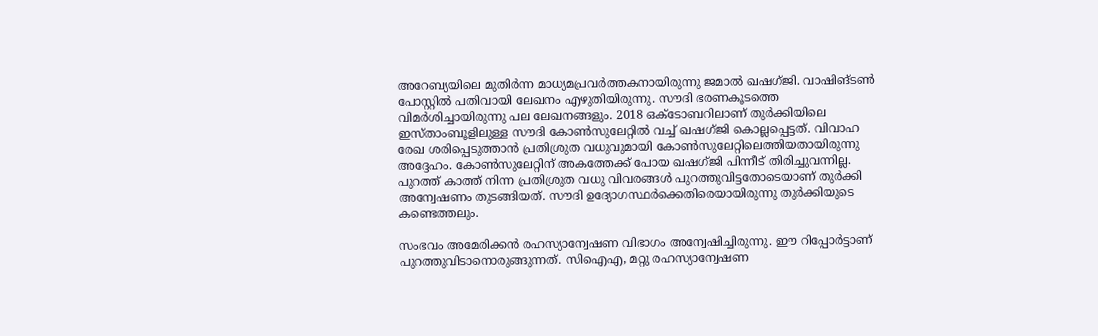അറേബ്യയിലെ മുതിര്‍ന്ന മാധ്യമപ്രവര്‍ത്തകനായിരുന്നു ജമാല്‍ ഖഷഗ്ജി. വാഷിങ്ടണ്‍ പോസ്റ്റില്‍ പതിവായി ലേഖനം എഴുതിയിരുന്നു. സൗദി ഭരണകൂടത്തെ വിമര്‍ശിച്ചായിരുന്നു പല ലേഖനങ്ങളും. 2018 ഒക്ടോബറിലാണ് തുര്‍ക്കിയിലെ ഇസ്താംബൂളിലുള്ള സൗദി കോണ്‍സുലേറ്റില്‍ വച്ച് ഖഷഗ്ജി കൊല്ലപ്പെട്ടത്. വിവാഹ രേഖ ശരിപ്പെടുത്താന്‍ പ്രതിശ്രുത വധുവുമായി കോണ്‍സുലേറ്റിലെത്തിയതായിരുന്നു അദ്ദേഹം. കോണ്‍സുലേറ്റിന് അകത്തേക്ക് പോയ ഖഷഗ്ജി പിന്നീട് തിരിച്ചുവന്നില്ല. പുറത്ത് കാത്ത് നിന്ന പ്രതിശ്രുത വധു വിവരങ്ങള്‍ പുറത്തുവിട്ടതോടെയാണ് തുര്‍ക്കി അന്വേഷണം തുടങ്ങിയത്. സൗദി ഉദ്യോഗസ്ഥര്‍ക്കെതിരെയായിരുന്നു തുര്‍ക്കിയുടെ കണ്ടെത്തലും.

സംഭവം അമേരിക്കന്‍ രഹസ്യാന്വേഷണ വിഭാഗം അന്വേഷിച്ചിരുന്നു. ഈ റിപ്പോര്‍ട്ടാണ് പുറത്തുവിടാനൊരുങ്ങുന്നത്. സിഐഎ, മറ്റു രഹസ്യാന്വേഷണ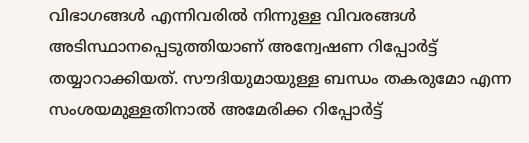വിഭാഗങ്ങള്‍ എന്നിവരില്‍ നിന്നുള്ള വിവരങ്ങള്‍ അടിസ്ഥാനപ്പെടുത്തിയാണ് അന്വേഷണ റിപ്പോര്‍ട്ട് തയ്യാറാക്കിയത്. സൗദിയുമായുള്ള ബന്ധം തകരുമോ എന്ന സംശയമുള്ളതിനാല്‍ അമേരിക്ക റിപ്പോര്‍ട്ട്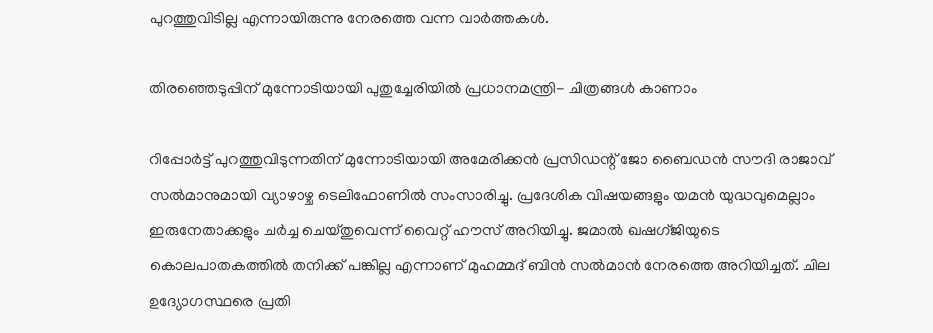പുറത്തുവിടില്ല എന്നായിരുന്നു നേരത്തെ വന്ന വാര്‍ത്തകള്‍.

തിരഞ്ഞെടുപ്പിന് മുന്നോടിയായി പുതുച്ചേരിയിൽ പ്രധാനമന്ത്രി- ചിത്രങ്ങൾ കാണാം

റിപ്പോര്‍ട്ട് പുറത്തുവിടുന്നതിന് മുന്നോടിയായി അമേരിക്കന്‍ പ്രസിഡന്റ് ജോ ബൈഡന്‍ സൗദി രാജാവ് സല്‍മാനുമായി വ്യാഴാഴ്ച ടെലിഫോണില്‍ സംസാരിച്ചു. പ്രദേശിക വിഷയങ്ങളും യമന്‍ യുദ്ധവുമെല്ലാം ഇരുനേതാക്കളും ചര്‍ച്ച ചെയ്തുവെന്ന് വൈറ്റ് ഹൗസ് അറിയിച്ചു. ജമാല്‍ ഖഷഗ്ജിയുടെ കൊലപാതകത്തില്‍ തനിക്ക് പങ്കില്ല എന്നാണ് മുഹമ്മദ് ബിന്‍ സല്‍മാന്‍ നേരത്തെ അറിയിച്ചത്. ചില ഉദ്യോഗസ്ഥരെ പ്രതി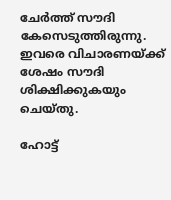ചേര്‍ത്ത് സൗദി കേസെടുത്തിരുന്നു. ഇവരെ വിചാരണയ്ക്ക് ശേഷം സൗദി ശിക്ഷിക്കുകയും ചെയ്തു.

ഹോട്ട്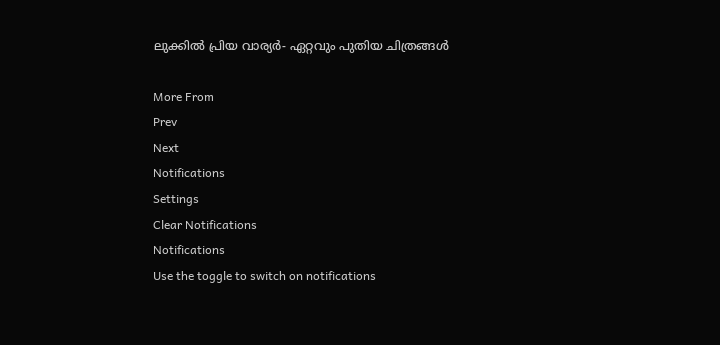ലുക്കിൽ പ്രിയ വാര്യർ- ഏറ്റവും പുതിയ ചിത്രങ്ങൾ

More From
Prev
Next
Notifications
Settings
Clear Notifications
Notifications
Use the toggle to switch on notifications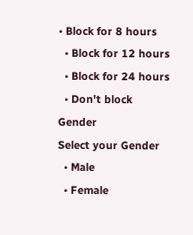• Block for 8 hours
  • Block for 12 hours
  • Block for 24 hours
  • Don't block
Gender
Select your Gender
  • Male
  • Female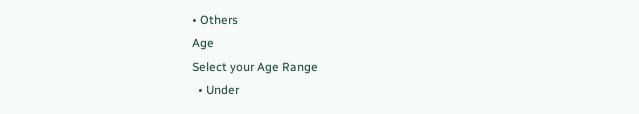• Others
Age
Select your Age Range
  • Under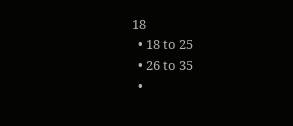18
  • 18 to 25
  • 26 to 35
  •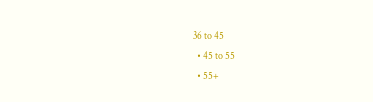36 to 45
  • 45 to 55
  • 55+